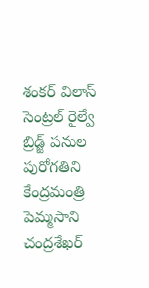శంకర్ విలాస్ సెంట్రల్ రైల్వే బ్రిడ్జ్ పనుల పురోగతిని కేంద్రమంత్రి పెమ్మసాని చంద్రశేఖర్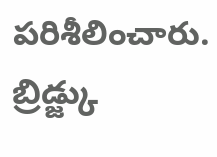పరిశీలించారు. బ్రిడ్జ్కు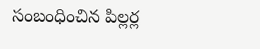సంబంధించిన పిల్లర్ల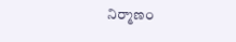నిర్మాణం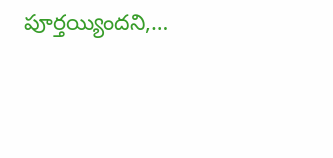పూర్తయ్యిందని,…